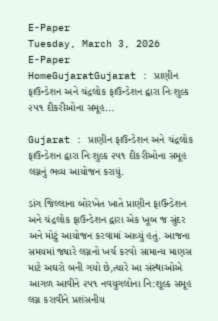E-Paper
Tuesday, March 3, 2026
E-Paper
HomeGujaratGujarat : પ્રાણીન ફાઉન્ડેશન અને ચંદ્રલોક ફાઉન્ડેશન દ્વારા નિઃશુલ્ક ૨૫૧ દીકરીઓના સમૂહ...

Gujarat : પ્રાણીન ફાઉન્ડેશન અને ચંદ્રલોક ફાઉન્ડેશન દ્વારા નિઃશુલ્ક ૨૫૧ દીકરીઓના સમૂહ લગ્નનું ભવ્ય આયોજન કરાયું.

ડાંગ જિલ્લાના બોરખેત ખાતે પ્રાણીન ફાઉન્ડેશન અને ચંદ્રલોક ફાઉન્ડેશન દ્વારા એક ખૂબ જ સુંદર અને મોટું આયોજન કરવામાં આવ્યું હતું. આજના સમયમાં જ્યારે લગ્નનો ખર્ચ કરવો સામાન્ય માણસ માટે અઘરો બની ગયો છે,ત્યારે આ સંસ્થાઓએ આગળ આવીને ૨૫૧ નવયુગલોના નિ:શૂલ્ક સમૂહ લગ્ન કરાવીને પ્રશંસનીય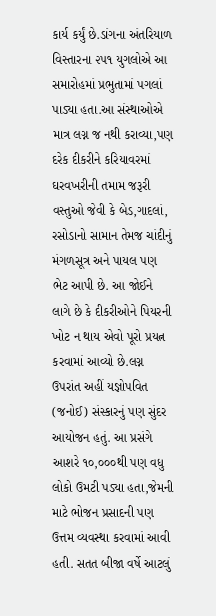કાર્ય કર્યું છે.ડાંગના અંતરિયાળ વિસ્તારના ૨૫૧ યુગલોએ આ સમારોહમાં પ્રભુતામાં પગલાં પાડ્યા હતા.આ સંસ્થાઓએ માત્ર લગ્ન જ નથી કરાવ્યા,પણ દરેક દીકરીને કરિયાવરમાં ઘરવખરીની તમામ જરૂરી વસ્તુઓ જેવી કે બેડ,ગાદલાં, રસોડાનો સામાન તેમજ ચાંદીનું મંગળસૂત્ર અને પાયલ પણ ભેટ આપી છે. આ જોઈને લાગે છે કે દીકરીઓને પિયરની ખોટ ન થાય એવો પૂરો પ્રયત્ન કરવામાં આવ્યો છે.લગ્ન ઉપરાંત અહીં યજ્ઞોપવિત (જનોઈ) સંસ્કારનું પણ સુંદર આયોજન હતું. આ પ્રસંગે આશરે ૧૦,૦૦૦થી પણ વધુ લોકો ઉમટી પડ્યા હતા,જેમની માટે ભોજન પ્રસાદની પણ ઉત્તમ વ્યવસ્થા કરવામાં આવી હતી. સતત બીજા વર્ષે આટલું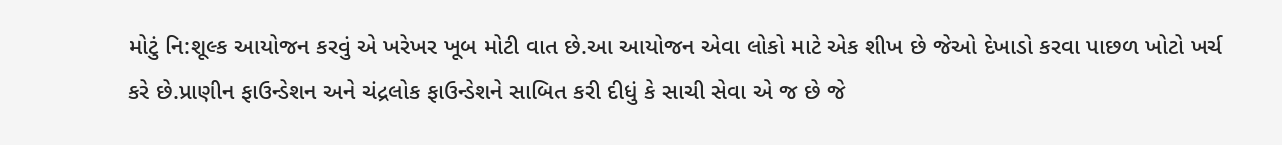મોટું નિ:શૂલ્ક આયોજન કરવું એ ખરેખર ખૂબ મોટી વાત છે.આ આયોજન એવા લોકો માટે એક શીખ છે જેઓ દેખાડો કરવા પાછળ ખોટો ખર્ચ કરે છે.પ્રાણીન ફાઉન્ડેશન અને ચંદ્રલોક ફાઉન્ડેશને સાબિત કરી દીધું કે સાચી સેવા એ જ છે જે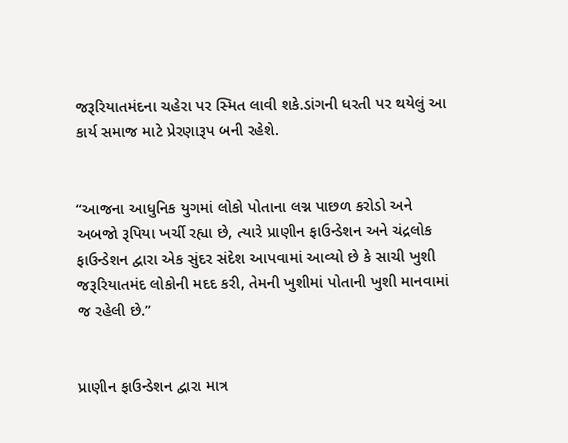જરૂરિયાતમંદના ચહેરા પર સ્મિત લાવી શકે.ડાંગની ધરતી પર થયેલું આ કાર્ય સમાજ માટે પ્રેરણારૂપ બની રહેશે.


“આજના આધુનિક યુગમાં લોકો પોતાના લગ્ન પાછળ કરોડો અને અબજો રૂપિયા ખર્ચી રહ્યા છે, ત્યારે પ્રાણીન ફાઉન્ડેશન અને ચંદ્રલોક ફાઉન્ડેશન દ્વારા એક સુંદર સંદેશ આપવામાં આવ્યો છે કે સાચી ખુશી જરૂરિયાતમંદ લોકોની મદદ કરી, તેમની ખુશીમાં પોતાની ખુશી માનવામાં જ રહેલી છે.”


પ્રાણીન ફાઉન્ડેશન દ્વારા માત્ર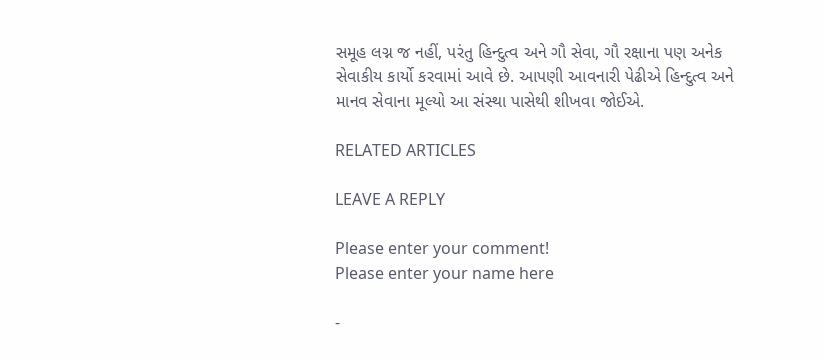સમૂહ લગ્ન જ નહીં, પરંતુ હિન્દુત્વ અને ગૌ સેવા, ગૌ રક્ષાના પણ અનેક સેવાકીય કાર્યો કરવામાં આવે છે. આપણી આવનારી પેઢીએ હિન્દુત્વ અને માનવ સેવાના મૂલ્યો આ સંસ્થા પાસેથી શીખવા જોઈએ.

RELATED ARTICLES

LEAVE A REPLY

Please enter your comment!
Please enter your name here

-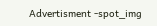Advertisment -spot_img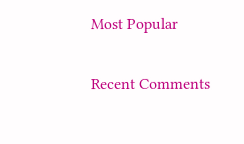Most Popular

Recent Comments